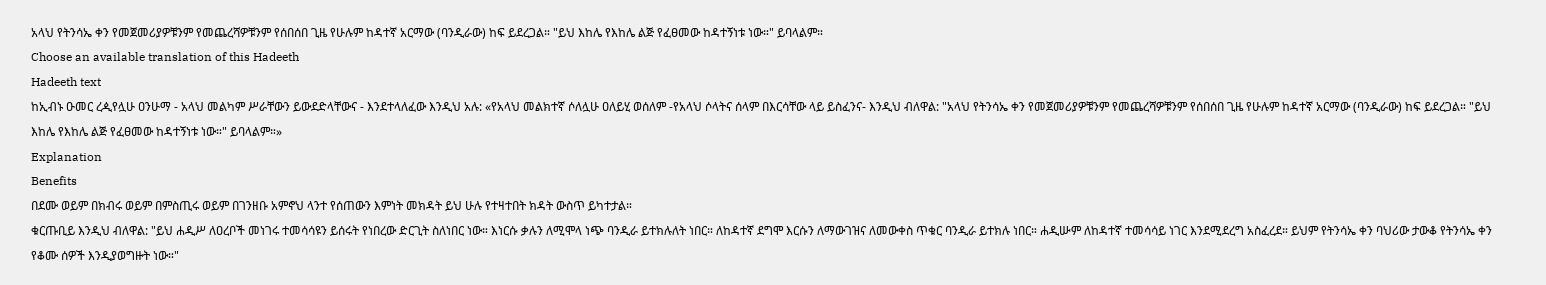አላህ የትንሳኤ ቀን የመጀመሪያዎቹንም የመጨረሻዎቹንም የሰበሰበ ጊዜ የሁሉም ከዳተኛ አርማው (ባንዲራው) ከፍ ይደረጋል። "ይህ እከሌ የእከሌ ልጅ የፈፀመው ከዳተኝነቱ ነው።" ይባላልም።
Choose an available translation of this Hadeeth
Hadeeth text
ከኢብኑ ዑመር ረዺየሏሁ ዐንሁማ - አላህ መልካም ሥራቸውን ይውደድላቸውና - እንደተላለፈው እንዲህ አሉ: «የአላህ መልክተኛ ሶለሏሁ ዐለይሂ ወሰለም -የአላህ ሶላትና ሰላም በእርሳቸው ላይ ይስፈንና- እንዲህ ብለዋል: "አላህ የትንሳኤ ቀን የመጀመሪያዎቹንም የመጨረሻዎቹንም የሰበሰበ ጊዜ የሁሉም ከዳተኛ አርማው (ባንዲራው) ከፍ ይደረጋል። "ይህ እከሌ የእከሌ ልጅ የፈፀመው ከዳተኝነቱ ነው።" ይባላልም።»
Explanation
Benefits
በደሙ ወይም በክብሩ ወይም በምስጢሩ ወይም በገንዘቡ አምኖህ ላንተ የሰጠውን እምነት መክዳት ይህ ሁሉ የተዛተበት ክዳት ውስጥ ይካተታል።
ቁርጡቢይ እንዲህ ብለዋል: "ይህ ሐዲሥ ለዐረቦች መነገሩ ተመሳሳዩን ይሰሩት የነበረው ድርጊት ስለነበር ነው። እነርሱ ቃሉን ለሚሞላ ነጭ ባንዲራ ይተክሉለት ነበር። ለከዳተኛ ደግሞ እርሱን ለማውገዝና ለመውቀስ ጥቁር ባንዲራ ይተክሉ ነበር። ሐዲሡም ለከዳተኛ ተመሳሳይ ነገር እንደሚደረግ አስፈረደ። ይህም የትንሳኤ ቀን ባህሪው ታውቆ የትንሳኤ ቀን የቆሙ ሰዎች እንዲያወግዙት ነው።"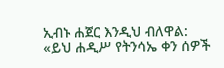ኢብኑ ሐጀር እንዲህ ብለዋል: «ይህ ሐዲሥ የትንሳኤ ቀን ሰዎች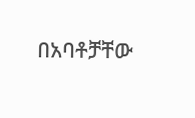በአባቶቻቸው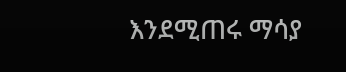እንደሚጠሩ ማሳያ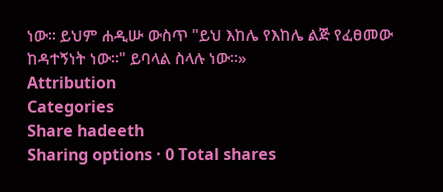ነው። ይህም ሐዲሡ ውስጥ "ይህ እከሌ የእከሌ ልጅ የፈፀመው ከዳተኝነት ነው።" ይባላል ስላሉ ነው።»
Attribution
Categories
Share hadeeth
Sharing options · 0 Total shares